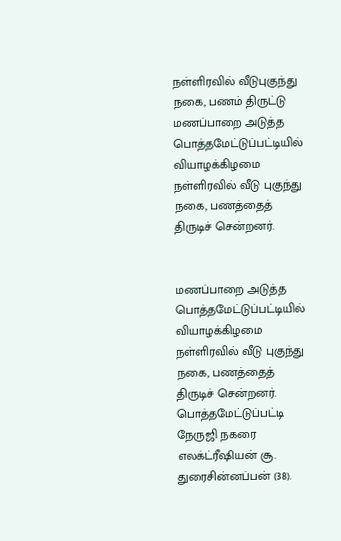நள்ளிரவில் வீடுபுகுந்து நகை, பணம் திருட்டு
மணப்பாறை அடுத்த பொத்தமேட்டுப்பட்டியில் வியாழக்கிழமை நள்ளிரவில் வீடு புகுந்து நகை, பணத்தைத் திருடிச் சென்றனர்.


மணப்பாறை அடுத்த பொத்தமேட்டுப்பட்டியில் வியாழக்கிழமை நள்ளிரவில் வீடு புகுந்து நகை, பணத்தைத் திருடிச் சென்றனர்.
பொத்தமேட்டுப்பட்டி நேருஜி நகரை எலக்ட்ரீஷியன் சூ. துரைசின்னப்பன் (38).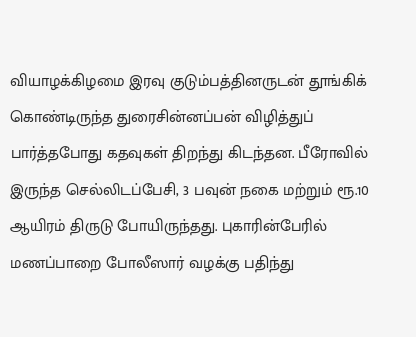வியாழக்கிழமை இரவு குடும்பத்தினருடன் தூங்கிக் கொண்டிருந்த துரைசின்னப்பன் விழித்துப் பார்த்தபோது கதவுகள் திறந்து கிடந்தன. பீரோவில் இருந்த செல்லிடப்பேசி, 3 பவுன் நகை மற்றும் ரூ.10 ஆயிரம் திருடு போயிருந்தது. புகாரின்பேரில் மணப்பாறை போலீஸார் வழக்கு பதிந்து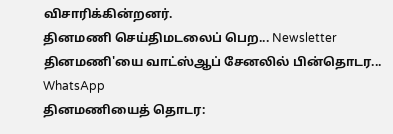விசாரிக்கின்றனர்.
தினமணி செய்திமடலைப் பெற... Newsletter
தினமணி'யை வாட்ஸ்ஆப் சேனலில் பின்தொடர... WhatsApp
தினமணியைத் தொடர: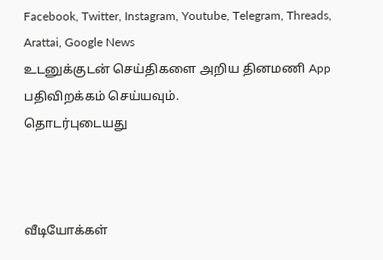Facebook, Twitter, Instagram, Youtube, Telegram, Threads, Arattai, Google News
உடனுக்குடன் செய்திகளை அறிய தினமணி App பதிவிறக்கம் செய்யவும்.
தொடர்புடையது



வீடியோக்கள்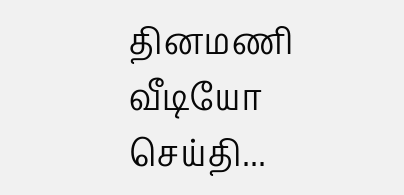தினமணி வீடியோ செய்தி...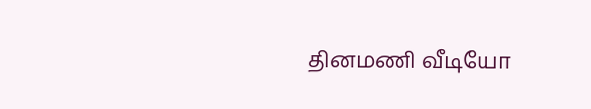தினமணி வீடியோ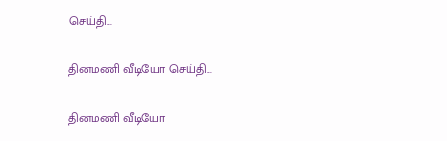செய்தி...

தினமணி வீடியோ செய்தி...

தினமணி வீடியோ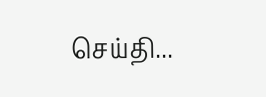செய்தி...